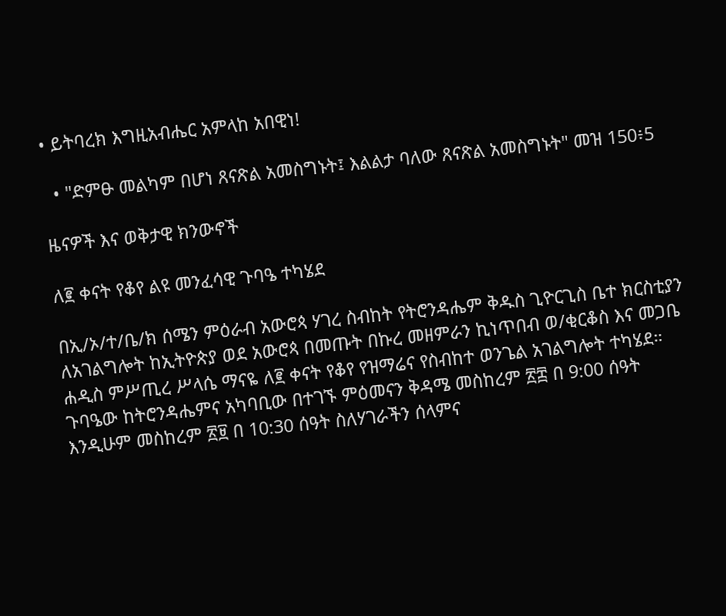• ይትባረክ እግዚአብሔር አምላከ አበዊነ!

  • "ድምፁ መልካም በሆነ ጸናጽል አመስግኑት፤ እልልታ ባለው ጸናጽል አመስግኑት" መዝ 150፥5

ዜናዎች እና ወቅታዊ ክንውኖች

ለ፪ ቀናት የቆየ ልዩ መንፈሳዊ ጉባዔ ተካሄደ

በኢ/ኦ/ተ/ቤ/ክ ሰሜን ምዕራብ አውሮጳ ሃገረ ስብከት የትሮንዳሔም ቅዱስ ጊዮርጊስ ቤተ ክርስቲያን ለአገልግሎት ከኢትዮጵያ ወደ አውሮጳ በመጡት በኩረ መዘምራን ኪነጥበብ ወ/ቂርቆስ እና መጋቤ ሐዲስ ምሥጢረ ሥላሴ ማናዬ ለ፪ ቀናት የቆየ የዝማሬና የስብከተ ወንጌል አገልግሎት ተካሄደ። ጉባዔው ከትሮንዳሔምና አካባቢው በተገኙ ምዕመናን ቅዳሜ መስከረም ፳፰ በ 9:00 ሰዓት እንዲሁም መስከረም ፳፱ በ 10:30 ሰዓት ስለሃገራችን ሰላምና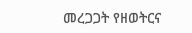መረጋጋት የዘወትርና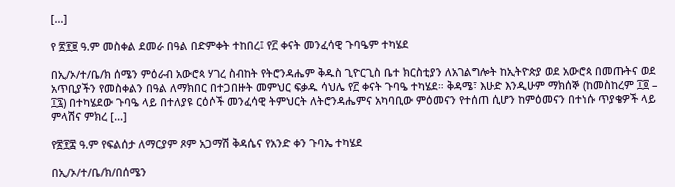[…]

የ ፳፻፱ ዓ.ም መስቀል ደመራ በዓል በድምቀት ተከበረ፤ የ፫ ቀናት መንፈሳዊ ጉባዔም ተካሄደ

በኢ/ኦ/ተ/ቤ/ክ ሰሜን ምዕራብ አውሮጳ ሃገረ ስብከት የትሮንዳሔም ቅዱስ ጊዮርጊስ ቤተ ክርስቲያን ለአገልግሎት ከኢትዮጵያ ወደ አውሮጳ በመጡትና ወደ አጥቢያችን የመስቀልን በዓል ለማክበር በተጋበዙት መምህር ፍቃዱ ሳህሌ የ፫ ቀናት ጉባዔ ተካሄደ። ቅዳሜ፣ እሁድ እንዲሁም ማክሰኞ (ከመስከረም ፲፬ – ፲፯) በተካሄደው ጉባዔ ላይ በተለያዩ ርዕሶች መንፈሳዊ ትምህርት ለትሮንዳሔምና አካባቢው ምዕመናን የተሰጠ ሲሆን ከምዕመናን በተነሱ ጥያቄዎች ላይ ምላሽና ምክረ […]

የ፳፻፰ ዓ.ም የፍልሰታ ለማርያም ጾም አጋማሽ ቅዳሴና የአንድ ቀን ጉባኤ ተካሄደ

በኢ/ኦ/ተ/ቤ/ክ/በሰሜን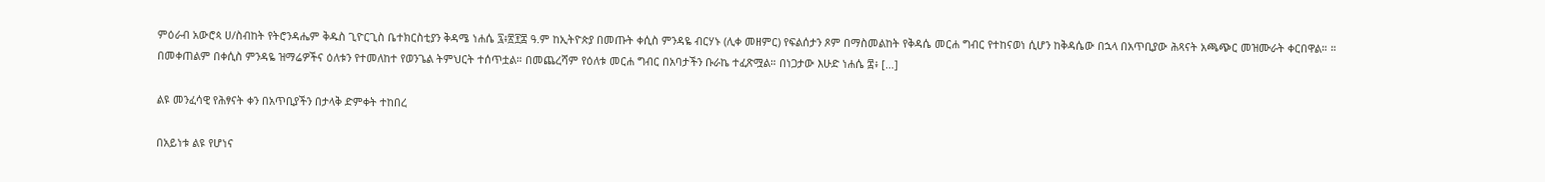ምዕራብ አውሮጳ ሀ/ስብከት የትሮንዳሔም ቅዱስ ጊዮርጊስ ቤተክርስቲያን ቅዳሜ ነሐሴ ፯፥፳፻፰ ዓ.ም ከኢትዮጵያ በመጡት ቀሲስ ምንዳዬ ብርሃኑ (ሊቀ መዘምር) የፍልሰታን ጾም በማስመልከት የቅዳሴ መርሐ ግብር የተከናወነ ሲሆን ከቅዳሴው በኋላ በአጥቢያው ሕጻናት አጫጭር መዝሙራት ቀርበዋል። ። በመቀጠልም በቀሲስ ምንዳዬ ዝማሬዎችና ዕለቱን የተመለከተ የወንጌል ትምህርት ተሰጥቷል። በመጨረሻም የዕለቱ መርሐ ግብር በአባታችን ቡራኬ ተፈጽሟል። በነጋታው እሁድ ነሐሴ ፰፥ […]

ልዩ መንፈሳዊ የሕፃናት ቀን በአጥቢያችን በታላቅ ድምቀት ተከበረ

በአይነቱ ልዩ የሆነና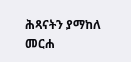ሕጻናትን ያማከለ መርሐ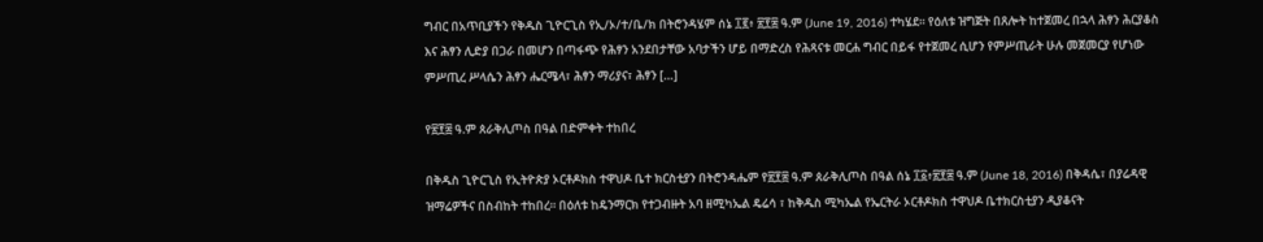ግብር በአጥቢያችን የቅዱስ ጊዮርጊስ የኢ/ኦ/ተ/ቤ/ክ በትሮንዳሄም ሰኔ ፲፪፥ ፳፻፰ ዓ.ም (June 19, 2016) ተካሄደ። የዕለቱ ዝግጅት በጸሎት ከተጀመረ በኋላ ሕፃን ሕርያቆስ እና ሕፃን ሊድያ በጋራ በመሆን በጣፋጭ የሕፃን አንደበታቸው አባታችን ሆይ በማድረስ የሕጻናቱ መርሐ ግብር በይፋ የተጀመረ ሲሆን የምሥጢራት ሁሉ መጀመርያ የሆነው ምሥጢረ ሥላሴን ሕፃን ሔርሜላ፣ ሕፃን ማሪያና፣ ሕፃን […]

የ፳፻፰ ዓ.ም ጰራቅሊጦስ በዓል በድምቀት ተከበረ

በቅዱስ ጊዮርጊስ የኢትዮጵያ ኦርቶዶክስ ተዋህዶ ቤተ ክርስቲያን በትሮንዳሔም የ፳፻፰ ዓ.ም ጰራቅሊጦስ በዓል ሰኔ ፲፩፥፳፻፰ ዓ.ም (June 18, 2016) በቅዳሴ፣ በያሬዳዊ ዝማሬዎችና በስብከት ተከበረ። በዕለቱ ከዴንማርክ የተጋብዙት አባ ዘሚካኤል ዴሬሳ ፣ ከቅዱስ ሚካኤል የኤርትራ ኦርቶዶክስ ተዋህዶ ቤተክርስቲያን ዲያቆናት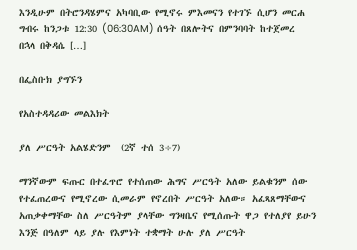እንዲሁም በትሮንዳሄምና አካባቢው የሚኖሩ ምእመናን የተገኙ ሲሆን መርሐ ግብሩ ከንጋቱ 12:30 (06:30AM) ሰዓት በጸሎትና በምንባባት ከተጀመረ በኋላ በቅዳሴ […]

በፌስቡክ ያግኙን

የአስተዳዳሪው መልእክት

ያለ ሥርዓት አልሄድንም  (2ኛ ተሰ 3÷7)

ማንኛውም ፍጡር በተፈጥሮ የተሰጠው ሕግና ሥርዓት አለው ይልቁንም ሰው የተፈጠረውና የሚኖረው ሲመራም የኖረበት ሥርዓት አለው። አፈጻጸማቸውና አጠቃቀማቸው ስለ ሥርዓትም ያላቸው ግንዛቤና የሚሰጡት ዋጋ የተለያየ ይሁን እንጅ በዓለም ላይ ያሉ የእምነት ተቋማት ሁሉ ያለ ሥርዓት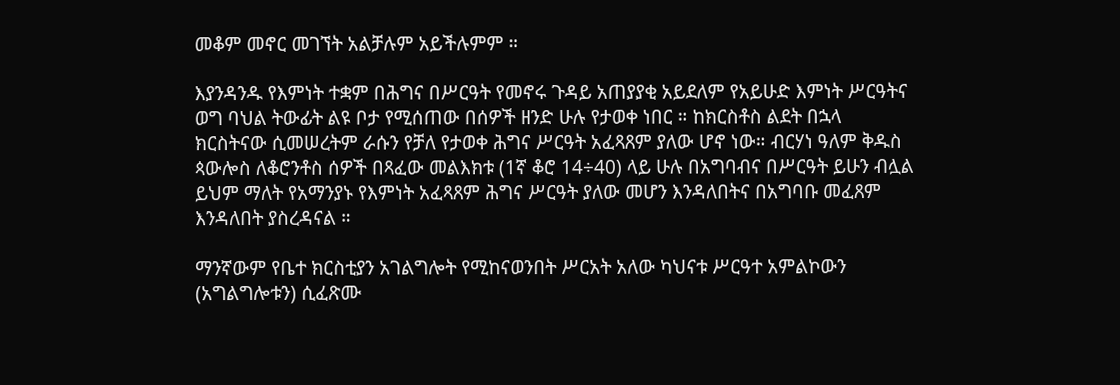መቆም መኖር መገኘት አልቻሉም አይችሉምም ።

እያንዳንዱ የእምነት ተቋም በሕግና በሥርዓት የመኖሩ ጉዳይ አጠያያቂ አይደለም የአይሁድ እምነት ሥርዓትና ወግ ባህል ትውፊት ልዩ ቦታ የሚሰጠው በሰዎች ዘንድ ሁሉ የታወቀ ነበር ። ከክርስቶስ ልደት በኋላ ክርስትናው ሲመሠረትም ራሱን የቻለ የታወቀ ሕግና ሥርዓት አፈጻጸም ያለው ሆኖ ነው። ብርሃነ ዓለም ቅዱስ ጳውሎስ ለቆሮንቶስ ሰዎች በጻፈው መልእክቱ (1ኛ ቆሮ 14÷40) ላይ ሁሉ በአግባብና በሥርዓት ይሁን ብሏል ይህም ማለት የአማንያኑ የእምነት አፈጻጸም ሕግና ሥርዓት ያለው መሆን እንዳለበትና በአግባቡ መፈጸም እንዳለበት ያስረዳናል ።

ማንኛውም የቤተ ክርስቲያን አገልግሎት የሚከናወንበት ሥርአት አለው ካህናቱ ሥርዓተ አምልኮውን (አግልግሎቱን) ሲፈጽሙ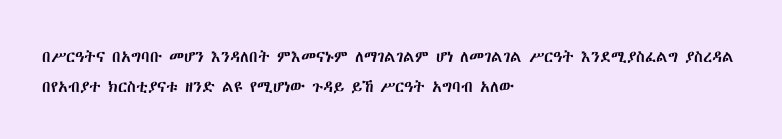በሥርዓትና በአግባቡ መሆን እንዳለበት ምእመናኑም ለማገልገልም ሆነ ለመገልገል ሥርዓት እንደሚያስፈልግ ያስረዳል በየአብያተ ክርስቲያናቱ ዘንድ ልዩ የሚሆነው ጉዳይ ይኸ ሥርዓት አግባብ አለው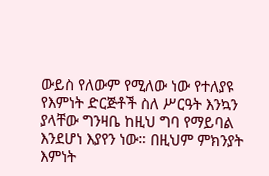ውይስ የለውም የሚለው ነው የተለያዩ የእምነት ድርጅቶች ስለ ሥርዓት እንኳን ያላቸው ግንዛቤ ከዚህ ግባ የማይባል እንደሆነ እያየን ነው። በዚህም ምክንያት እምነት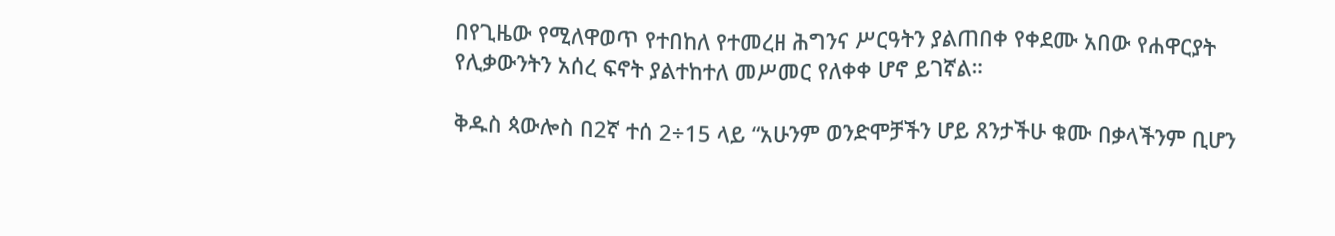በየጊዜው የሚለዋወጥ የተበከለ የተመረዘ ሕግንና ሥርዓትን ያልጠበቀ የቀደሙ አበው የሐዋርያት የሊቃውንትን አሰረ ፍኖት ያልተከተለ መሥመር የለቀቀ ሆኖ ይገኛል።

ቅዱስ ጳውሎስ በ2ኛ ተሰ 2÷15 ላይ “አሁንም ወንድሞቻችን ሆይ ጸንታችሁ ቁሙ በቃላችንም ቢሆን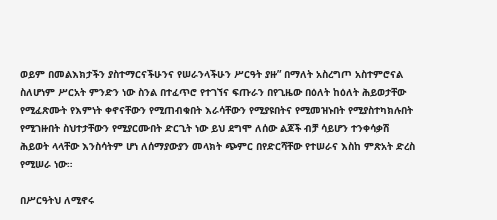ወይም በመልእክታችን ያስተማርናችሁንና የሠራንላችሁን ሥርዓት ያዙ” በማለት አስረግጦ አስተምሮናል ስለሆነም ሥርአት ምንድን ነው ስንል በተፈጥሮ የተገኘና ፍጡራን በየጊዜው በዕለት ከዕለት ሕይወታቸው የሚፈጽሙት የእምነት ቀኖናቸውን የሚጠብቁበት እራሳቸውን የሚያዩበትና የሚመዝኑበት የሚያስተካክሉበት የሚገዙበት ስህተታቸውን የሚያርሙበት ድርጊት ነው ይህ ደግሞ ለሰው ልጆች ብቻ ሳይሆን ተንቀሳቃሽ ሕይወት ላላቸው እንስሳትም ሆነ ለሰማያውያን መላክት ጭምር በየድርሻቸው የተሠራና እስከ ምጽአት ድረስ የሚሠራ ነው።

በሥርዓትህ ለሚኖሩ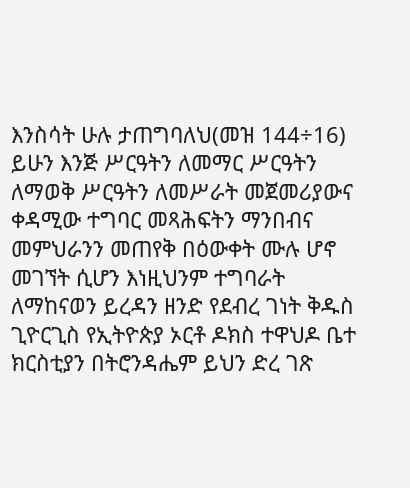እንስሳት ሁሉ ታጠግባለህ(መዝ 144÷16) ይሁን እንጅ ሥርዓትን ለመማር ሥርዓትን ለማወቅ ሥርዓትን ለመሥራት መጀመሪያውና ቀዳሚው ተግባር መጻሕፍትን ማንበብና መምህራንን መጠየቅ በዕውቀት ሙሉ ሆኖ መገኘት ሲሆን እነዚህንም ተግባራት ለማከናወን ይረዳን ዘንድ የደብረ ገነት ቅዱስ ጊዮርጊስ የኢትዮጵያ ኦርቶ ዶክስ ተዋህዶ ቤተ ክርስቲያን በትሮንዳሔም ይህን ድረ ገጽ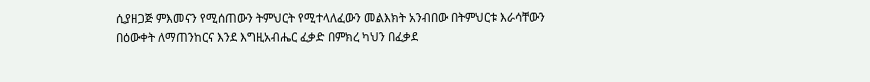ሲያዘጋጅ ምእመናን የሚሰጠውን ትምህርት የሚተላለፈውን መልእክት አንብበው በትምህርቱ እራሳቸውን በዕውቀት ለማጠንከርና እንደ እግዚአብሔር ፈቃድ በምክረ ካህን በፈቃደ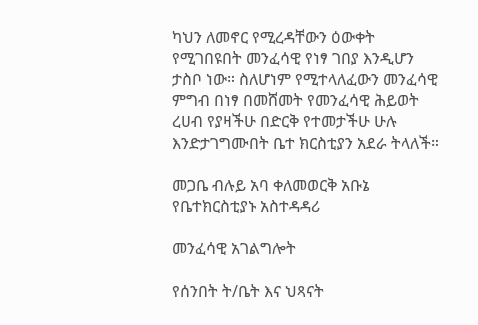ካህን ለመኖር የሚረዳቸውን ዕውቀት የሚገበዩበት መንፈሳዊ የነፃ ገበያ እንዲሆን ታስቦ ነው። ስለሆነም የሚተላለፈውን መንፈሳዊ ምግብ በነፃ በመሸመት የመንፈሳዊ ሕይወት ረሀብ የያዛችሁ በድርቅ የተመታችሁ ሁሉ እንድታገግሙበት ቤተ ክርስቲያን አደራ ትላለች።

መጋቤ ብሉይ አባ ቀለመወርቅ አቡኔ
የቤተክርስቲያኑ አስተዳዳሪ

መንፈሳዊ አገልግሎት

የሰንበት ት/ቤት እና ህጻናት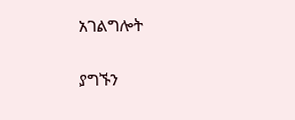አገልግሎት

ያግኙን